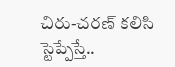చిరు-చ‌ర‌ణ్ క‌లిసి స్టెప్పేస్తే..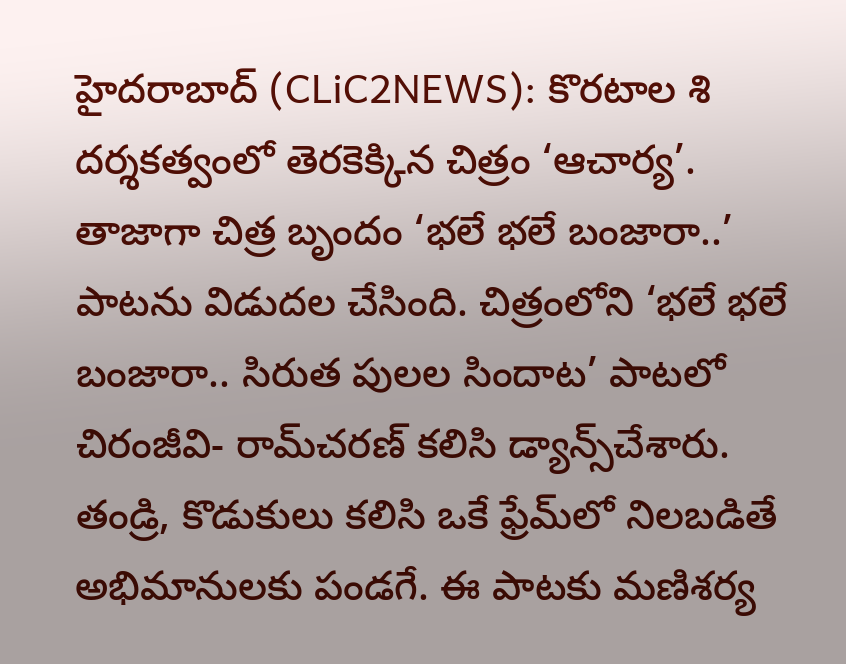హైద‌రాబాద్‌ (CLiC2NEWS): కొర‌టాల శి ద‌ర్శ‌కత్వంలో తెర‌కెక్కిన చిత్రం ‘ఆచార్య’. తాజాగా చిత్ర బృందం ‘భ‌లే భ‌లే బంజారా..’ పాటను విడుద‌ల చేసింది. చిత్రంలోని ‘భ‌లే భ‌లే బంజారా.. సిరుత పుల‌ల సిందాట’ పాట‌లో చిరంజీవి- రామ్‌చ‌ర‌ణ్ క‌లిసి డ్యాన్స్‌చేశారు. తండ్రి, కొడుకులు క‌లిసి ఒకే ఫ్రేమ్‌లో నిల‌బ‌డితే అభిమానుల‌కు పండ‌గే. ఈ పాట‌కు మ‌ణిశ‌ర్య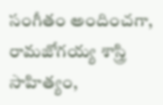సంగీతం అందించ‌గా, రామ‌జోగ‌య్య శాస్త్రి సాహిత్యం,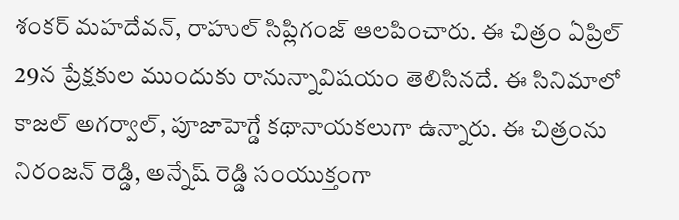శంక‌ర్ మ‌హ‌దేవ‌న్, రాహుల్ సిప్లిగంజ్ ఆల‌పించారు. ఈ చిత్రం ఏప్రిల్ 29న ప్రేక్ష‌కుల ముందుకు రానున్నావిష‌యం తెలిసిన‌దే. ఈ సినిమాలో కాజ‌ల్ అగ‌ర్వాల్‌, పూజాహెగ్డే క‌థానాయ‌క‌లుగా ఉన్నారు. ఈ చిత్రంను నిరంజ‌న్ రెడ్డి, అన్నేష్ రెడ్డి సంయుక్తంగా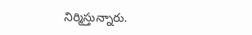నిర్మిస్తున్నారు.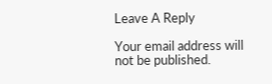Leave A Reply

Your email address will not be published.